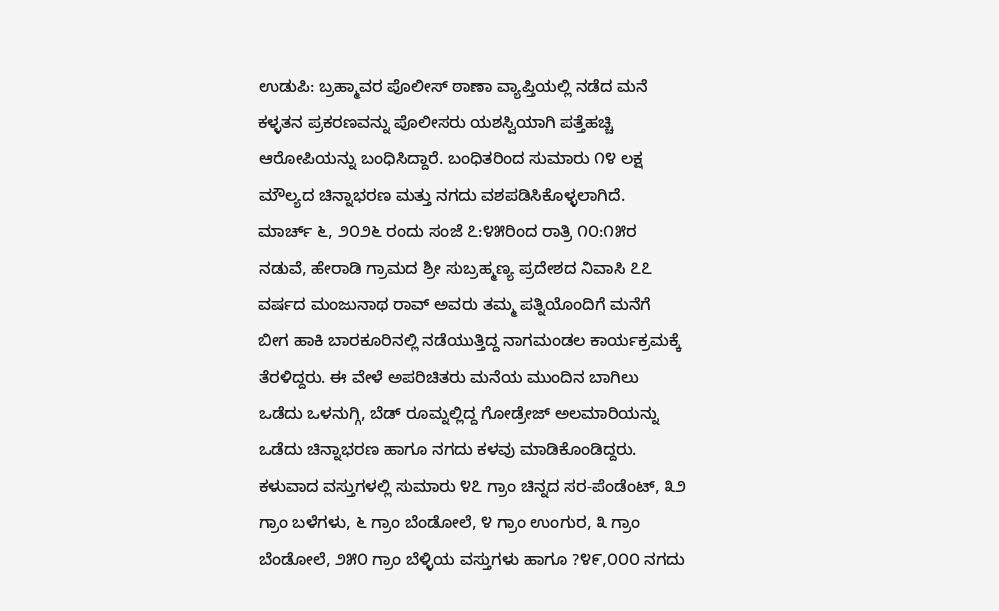ಉಡುಪಿ: ಬ್ರಹ್ಮಾವರ ಪೊಲೀಸ್ ಠಾಣಾ ವ್ಯಾಪ್ತಿಯಲ್ಲಿ ನಡೆದ ಮನೆ ಕಳ್ಳತನ ಪ್ರಕರಣವನ್ನು ಪೊಲೀಸರು ಯಶಸ್ವಿಯಾಗಿ ಪತ್ತೆಹಚ್ಚಿ ಆರೋಪಿಯನ್ನು ಬಂಧಿಸಿದ್ದಾರೆ. ಬಂಧಿತರಿಂದ ಸುಮಾರು ೧೪ ಲಕ್ಷ ಮೌಲ್ಯದ ಚಿನ್ನಾಭರಣ ಮತ್ತು ನಗದು ವಶಪಡಿಸಿಕೊಳ್ಳಲಾಗಿದೆ.
ಮಾರ್ಚ್ ೬, ೨೦೨೬ ರಂದು ಸಂಜೆ ೭:೪೫ರಿಂದ ರಾತ್ರಿ ೧೦:೧೫ರ ನಡುವೆ, ಹೇರಾಡಿ ಗ್ರಾಮದ ಶ್ರೀ ಸುಬ್ರಹ್ಮಣ್ಯ ಪ್ರದೇಶದ ನಿವಾಸಿ ೭೭ ವರ್ಷದ ಮಂಜುನಾಥ ರಾವ್ ಅವರು ತಮ್ಮ ಪತ್ನಿಯೊಂದಿಗೆ ಮನೆಗೆ ಬೀಗ ಹಾಕಿ ಬಾರಕೂರಿನಲ್ಲಿ ನಡೆಯುತ್ತಿದ್ದ ನಾಗಮಂಡಲ ಕಾರ್ಯಕ್ರಮಕ್ಕೆ ತೆರಳಿದ್ದರು. ಈ ವೇಳೆ ಅಪರಿಚಿತರು ಮನೆಯ ಮುಂದಿನ ಬಾಗಿಲು ಒಡೆದು ಒಳನುಗ್ಗಿ, ಬೆಡ್ ರೂಮ್ನಲ್ಲಿದ್ದ ಗೋಡ್ರೇಜ್ ಅಲಮಾರಿಯನ್ನು ಒಡೆದು ಚಿನ್ನಾಭರಣ ಹಾಗೂ ನಗದು ಕಳವು ಮಾಡಿಕೊಂಡಿದ್ದರು.
ಕಳುವಾದ ವಸ್ತುಗಳಲ್ಲಿ ಸುಮಾರು ೪೭ ಗ್ರಾಂ ಚಿನ್ನದ ಸರ-ಪೆಂಡೆಂಟ್, ೩೨ ಗ್ರಾಂ ಬಳೆಗಳು, ೬ ಗ್ರಾಂ ಬೆಂಡೋಲೆ, ೪ ಗ್ರಾಂ ಉಂಗುರ, ೩ ಗ್ರಾಂ ಬೆಂಡೋಲೆ, ೨೫೦ ಗ್ರಾಂ ಬೆಳ್ಳಿಯ ವಸ್ತುಗಳು ಹಾಗೂ ?೪೯,೦೦೦ ನಗದು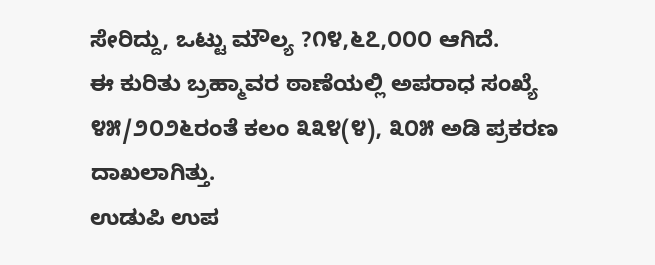ಸೇರಿದ್ದು, ಒಟ್ಟು ಮೌಲ್ಯ ?೧೪,೬೭,೦೦೦ ಆಗಿದೆ.
ಈ ಕುರಿತು ಬ್ರಹ್ಮಾವರ ಠಾಣೆಯಲ್ಲಿ ಅಪರಾಧ ಸಂಖ್ಯೆ ೪೫/೨೦೨೬ರಂತೆ ಕಲಂ ೩೩೪(೪), ೩೦೫ ಅಡಿ ಪ್ರಕರಣ ದಾಖಲಾಗಿತ್ತು.
ಉಡುಪಿ ಉಪ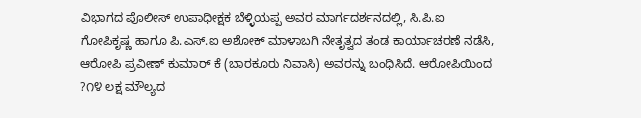ವಿಭಾಗದ ಪೊಲೀಸ್ ಉಪಾಧೀಕ್ಷಕ ಬೆಳ್ಳಿಯಪ್ಪ ಅವರ ಮಾರ್ಗದರ್ಶನದಲ್ಲಿ, ಸಿ.ಪಿ.ಐ ಗೋಪಿಕೃಷ್ಣ ಹಾಗೂ ಪಿ.ಎಸ್.ಐ ಅಶೋಕ್ ಮಾಳಾಬಗಿ ನೇತೃತ್ವದ ತಂಡ ಕಾರ್ಯಾಚರಣೆ ನಡೆಸಿ, ಆರೋಪಿ ಪ್ರವೀಣ್ ಕುಮಾರ್ ಕೆ (ಬಾರಕೂರು ನಿವಾಸಿ) ಅವರನ್ನು ಬಂಧಿಸಿದೆ. ಆರೋಪಿಯಿಂದ ?೧೪ ಲಕ್ಷ ಮೌಲ್ಯದ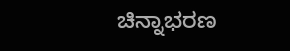ಚಿನ್ನಾಭರಣ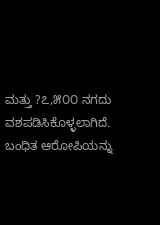ಮತ್ತು ?೭,೫೦೦ ನಗದು ವಶಪಡಿಸಿಕೊಳ್ಳಲಾಗಿದೆ.
ಬಂಧಿತ ಆರೋಪಿಯನ್ನು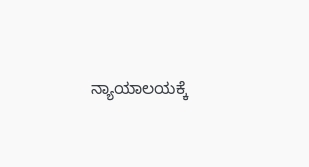ನ್ಯಾಯಾಲಯಕ್ಕೆ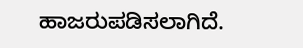ಹಾಜರುಪಡಿಸಲಾಗಿದೆ.